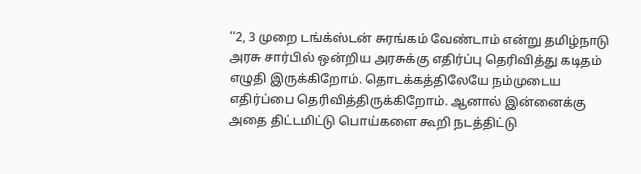‘‘2, 3 முறை டங்க்ஸ்டன் சுரங்கம் வேண்டாம் என்று தமிழ்நாடு அரசு சார்பில் ஒன்றிய அரசுக்கு எதிர்ப்பு தெரிவித்து கடிதம் எழுதி இருக்கிறோம். தொடக்கத்திலேயே நம்முடைய எதிர்ப்பை தெரிவித்திருக்கிறோம். ஆனால் இன்னைக்கு அதை திட்டமிட்டு பொய்களை கூறி நடத்திட்டு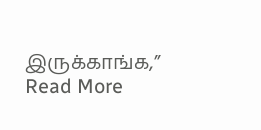இருக்காங்க,’’
Read More